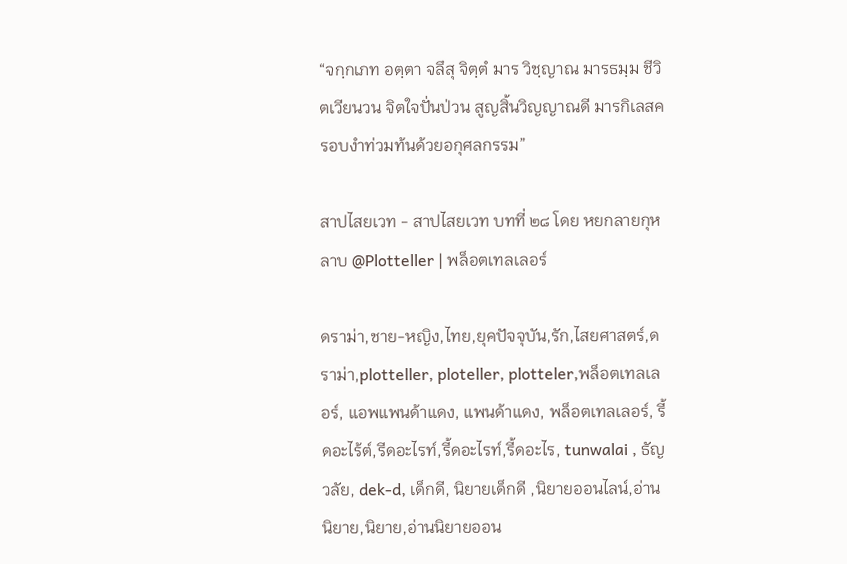“จกฺกเภท อตฺตา จลึสุ จิตฺตํ มาร วิชฺญาณ มารธมฺม ชีวิตเวียนวน จิตใจปั่นป่วน สูญสิ้นวิญญาณดี มารกิเลสครอบงำท่วมท้นด้วยอกุศลกรรม”

สาปไสยเวท - สาปไสยเวท บทที่ ๒๘ โดย หยกลายกุหลาบ @Plotteller | พล็อตเทลเลอร์

ดราม่า,ชาย-หญิง,ไทย,ยุคปัจจุบัน,รัก,ไสยศาสตร์,ดราม่า,plotteller, ploteller, plotteler,พล็อตเทลเลอร์, แอพแพนด้าแดง, แพนด้าแดง, พล็อตเทลเลอร์, รี้ดอะไร้ต์,รีดอะไรท์,รี้ดอะไรท์,รี้ดอะไร, tunwalai , ธัญวลัย, dek-d, เด็กดี, นิยายเด็กดี ,นิยายออนไลน์,อ่านนิยาย,นิยาย,อ่านนิยายออน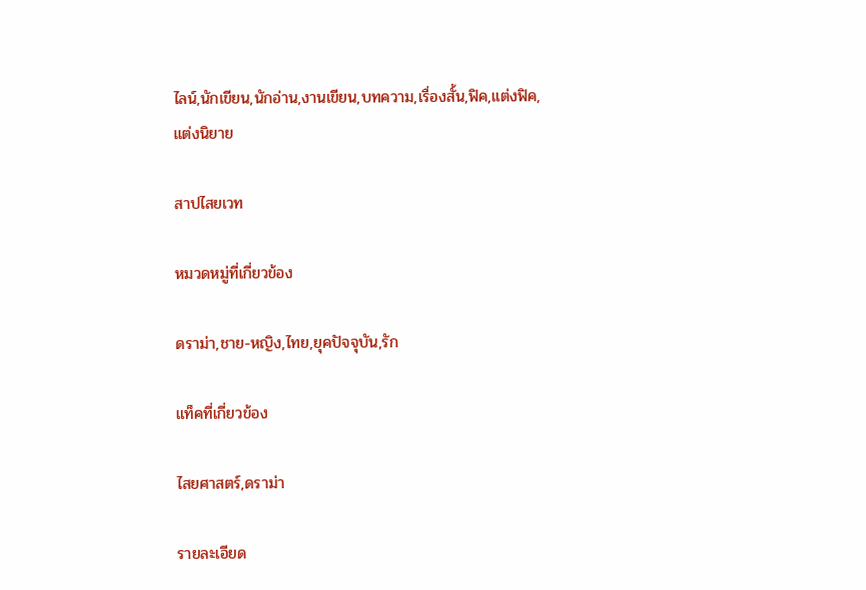ไลน์,นักเขียน,นักอ่าน,งานเขียน,บทความ,เรื่องสั้น,ฟิค,แต่งฟิค,แต่งนิยาย

สาปไสยเวท

หมวดหมู่ที่เกี่ยวข้อง

ดราม่า,ชาย-หญิง,ไทย,ยุคปัจจุบัน,รัก

แท็คที่เกี่ยวข้อง

ไสยศาสตร์,ดราม่า

รายละเอียด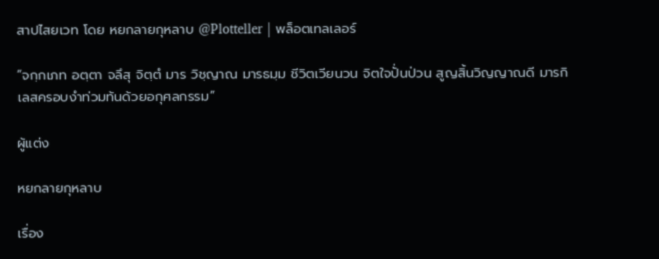สาปไสยเวท โดย หยกลายกุหลาบ @Plotteller | พล็อตเทลเลอร์

“จกฺกเภท อตฺตา จลึสุ จิตฺตํ มาร วิชฺญาณ มารธมฺม ชีวิตเวียนวน จิตใจปั่นป่วน สูญสิ้นวิญญาณดี มารกิเลสครอบงำท่วมท้นด้วยอกุศลกรรม”

ผู้แต่ง

หยกลายกุหลาบ

เรื่อง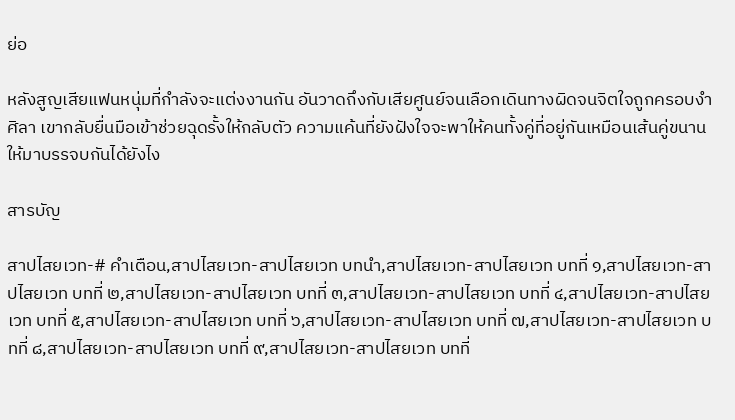ย่อ

หลังสูญเสียแฟนหนุ่มที่กำลังจะแต่งงานกัน อันวาดถึงกับเสียศูนย์จนเลือกเดินทางผิดจนจิตใจถูกครอบงำ ศิลา เขากลับยื่นมือเข้าช่วยฉุดรั้งให้กลับตัว ความแค้นที่ยังฝังใจจะพาให้คนทั้งคู่ที่อยู่กันเหมือนเส้นคู่ขนานให้มาบรรจบกันได้ยังไง

สารบัญ

สาปไสยเวท-# คำเตือน,สาปไสยเวท-สาปไสยเวท บทนำ,สาปไสยเวท-สาปไสยเวท บทที่ ๑,สาปไสยเวท-สาปไสยเวท บทที่ ๒,สาปไสยเวท-สาปไสยเวท บทที่ ๓,สาปไสยเวท-สาปไสยเวท บทที่ ๔,สาปไสยเวท-สาปไสยเวท บทที่ ๕,สาปไสยเวท-สาปไสยเวท บทที่ ๖,สาปไสยเวท-สาปไสยเวท บทที่ ๗,สาปไสยเวท-สาปไสยเวท บทที่ ๘,สาปไสยเวท-สาปไสยเวท บทที่ ๙,สาปไสยเวท-สาปไสยเวท บทที่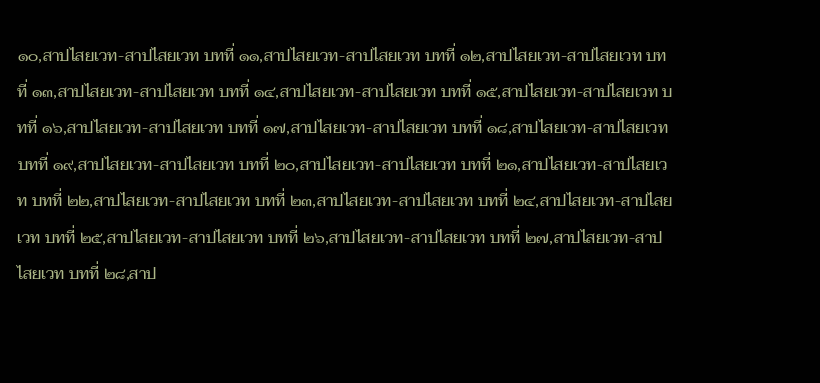๑๐,สาปไสยเวท-สาปไสยเวท บทที่ ๑๑,สาปไสยเวท-สาปไสยเวท บทที่ ๑๒,สาปไสยเวท-สาปไสยเวท บทที่ ๑๓,สาปไสยเวท-สาปไสยเวท บทที่ ๑๔,สาปไสยเวท-สาปไสยเวท บทที่ ๑๕,สาปไสยเวท-สาปไสยเวท บทที่ ๑๖,สาปไสยเวท-สาปไสยเวท บทที่ ๑๗,สาปไสยเวท-สาปไสยเวท บทที่ ๑๘,สาปไสยเวท-สาปไสยเวท บทที่ ๑๙,สาปไสยเวท-สาปไสยเวท บทที่ ๒๐,สาปไสยเวท-สาปไสยเวท บทที่ ๒๑,สาปไสยเวท-สาปไสยเวท บทที่ ๒๒,สาปไสยเวท-สาปไสยเวท บทที่ ๒๓,สาปไสยเวท-สาปไสยเวท บทที่ ๒๔,สาปไสยเวท-สาปไสยเวท บทที่ ๒๕,สาปไสยเวท-สาปไสยเวท บทที่ ๒๖,สาปไสยเวท-สาปไสยเวท บทที่ ๒๗,สาปไสยเวท-สาปไสยเวท บทที่ ๒๘,สาป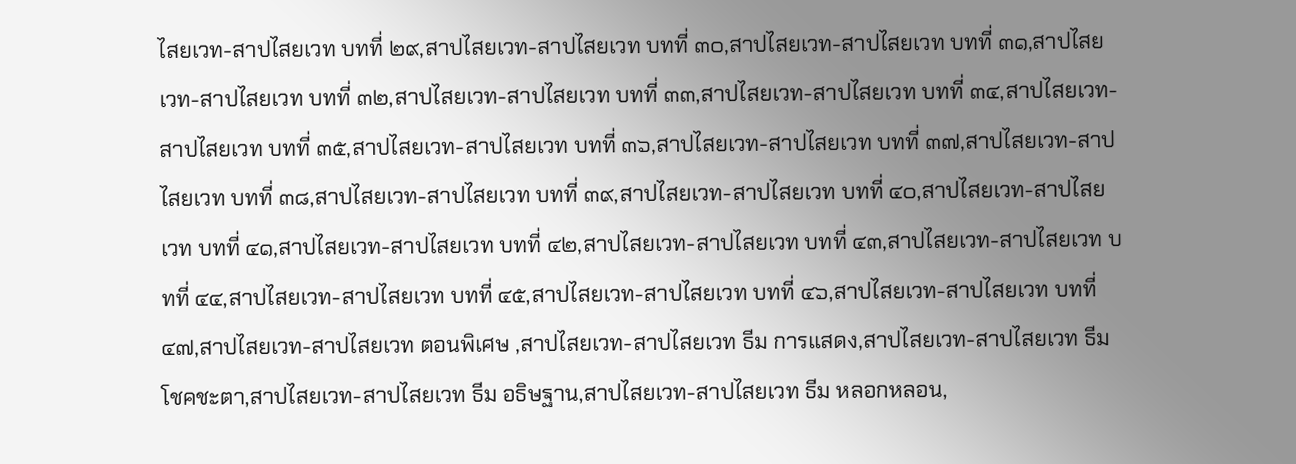ไสยเวท-สาปไสยเวท บทที่ ๒๙,สาปไสยเวท-สาปไสยเวท บทที่ ๓๐,สาปไสยเวท-สาปไสยเวท บทที่ ๓๑,สาปไสยเวท-สาปไสยเวท บทที่ ๓๒,สาปไสยเวท-สาปไสยเวท บทที่ ๓๓,สาปไสยเวท-สาปไสยเวท บทที่ ๓๔,สาปไสยเวท-สาปไสยเวท บทที่ ๓๕,สาปไสยเวท-สาปไสยเวท บทที่ ๓๖,สาปไสยเวท-สาปไสยเวท บทที่ ๓๗,สาปไสยเวท-สาปไสยเวท บทที่ ๓๘,สาปไสยเวท-สาปไสยเวท บทที่ ๓๙,สาปไสยเวท-สาปไสยเวท บทที่ ๔๐,สาปไสยเวท-สาปไสยเวท บทที่ ๔๑,สาปไสยเวท-สาปไสยเวท บทที่ ๔๒,สาปไสยเวท-สาปไสยเวท บทที่ ๔๓,สาปไสยเวท-สาปไสยเวท บทที่ ๔๔,สาปไสยเวท-สาปไสยเวท บทที่ ๔๕,สาปไสยเวท-สาปไสยเวท บทที่ ๔๖,สาปไสยเวท-สาปไสยเวท บทที่ ๔๗,สาปไสยเวท-สาปไสยเวท ตอนพิเศษ ,สาปไสยเวท-สาปไสยเวท ธีม การแสดง,สาปไสยเวท-สาปไสยเวท ธีม โชคชะตา,สาปไสยเวท-สาปไสยเวท ธีม อธิษฐาน,สาปไสยเวท-สาปไสยเวท ธีม หลอกหลอน,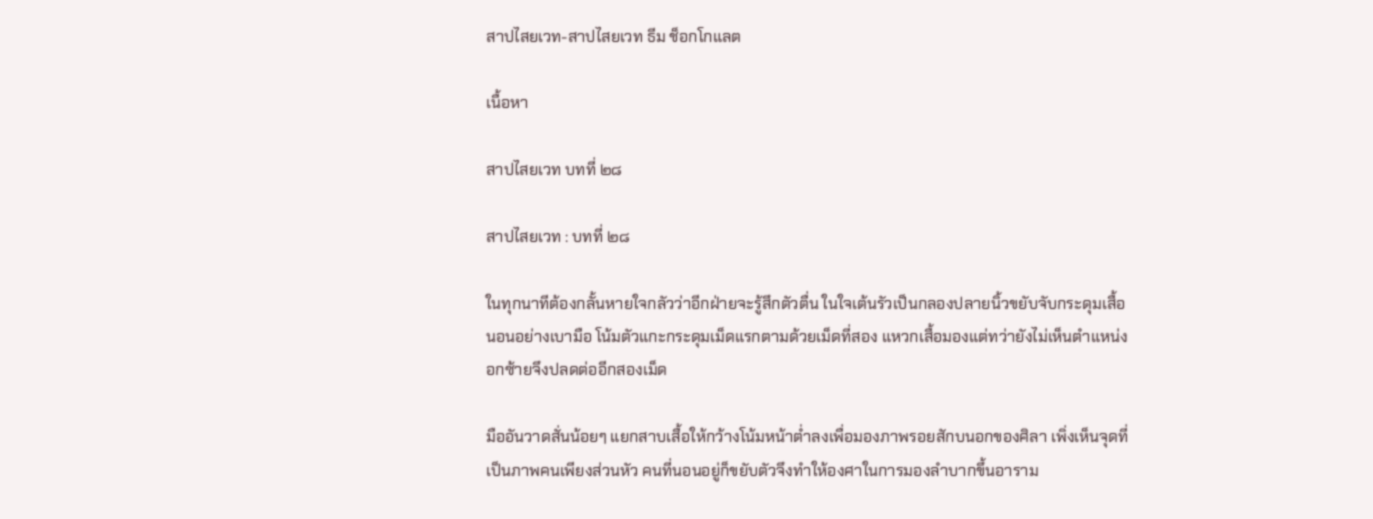สาปไสยเวท-สาปไสยเวท ธีม ช็อกโกแลต

เนื้อหา

สาปไสยเวท บทที่ ๒๘

สาปไสยเวท : บทที่ ๒๘

ในทุกนาทีต้องกลั้นหายใจกลัวว่าอีกฝ่ายจะรู้สึกตัวตื่น ในใจเต้นรัวเป็นกลองปลายนิ้วขยับจับกระดุมเสื้อนอนอย่างเบามือ โน้มตัวแกะกระดุมเม็ดแรกตามด้วยเม็ดที่สอง แหวกเสื้อมองแต่ทว่ายังไม่เห็นตำแหน่งอกซ้ายจึงปลดต่ออีกสองเม็ด

มืออันวาดสั่นน้อยๆ แยกสาบเสื้อให้กว้างโน้มหน้าต่ำลงเพื่อมองภาพรอยสักบนอกของศิลา เพิ่งเห็นจุดที่เป็นภาพคนเพียงส่วนหัว คนที่นอนอยู่ก็ขยับตัวจึงทำให้องศาในการมองลำบากขึ้นอาราม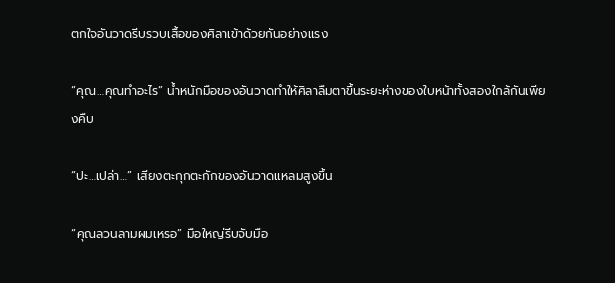ตกใจอันวาดรีบรวบเสื้อของศิลาเข้าด้วยกันอย่างแรง

“คุณ…คุณทำอะไร” น้ำหนักมือของอันวาดทำให้ศิลาลืมตาขึ้นระยะห่างของใบหน้าทั้งสองใกล้กันเพียงคืบ

“ปะ…เปล่า…” เสียงตะกุกตะกักของอันวาดแหลมสูงขึ้น

“คุณลวนลามผมเหรอ” มือใหญ่รีบจับมือ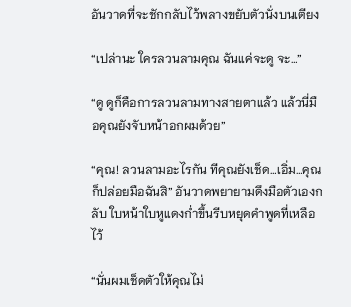อันวาดที่จะชักกลับไว้พลางขยับตัวนั่งบนเตียง

“เปล่านะ ใครลวนลามคุณ ฉันแค่จะดู จะ…”

“ดู ดูก็คือการลวนลามทางสายตาแล้ว แล้วนี่มือคุณยังจับหน้าอกผมด้วย”

“คุณ! ลวนลามอะไรกัน ทีคุณยังเช็ด…เอิ่ม…คุณก็ปล่อยมือฉันสิ” อันวาดพยายามดึงมือตัวเองกลับ ใบหน้าใบหูแดงก่ำขึ้นรีบหยุดคำพูดที่เหลือไว้

“นั่นผมเช็ดตัวให้คุณไม่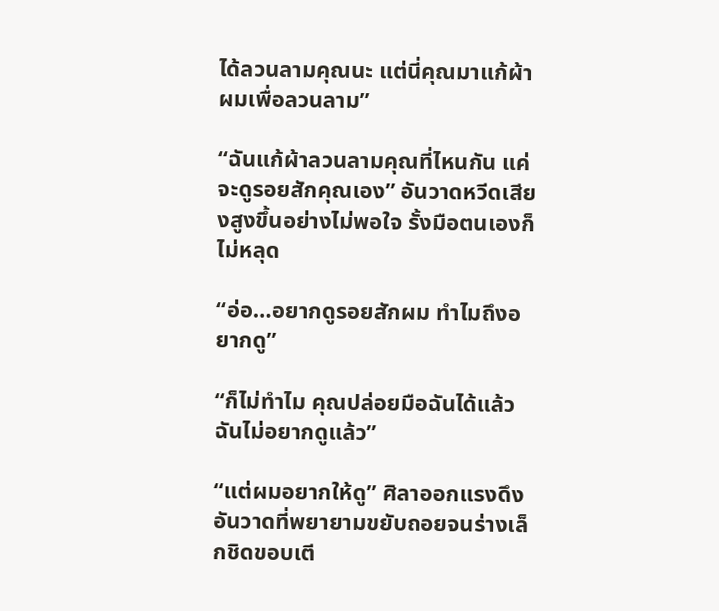ได้ลวนลามคุณนะ แต่นี่คุณมาแก้ผ้าผมเพื่อลวนลาม”

“ฉันแก้ผ้าลวนลามคุณที่ไหนกัน แค่จะดูรอยสักคุณเอง” อันวาดหวีดเสียงสูงขึ้นอย่างไม่พอใจ รั้งมือตนเองก็ไม่หลุด

“อ่อ…อยากดูรอยสักผม ทำไมถึงอยากดู”

“ก็ไม่ทำไม คุณปล่อยมือฉันได้แล้ว ฉันไม่อยากดูแล้ว”

“แต่ผมอยากให้ดู” ศิลาออกแรงดึงอันวาดที่พยายามขยับถอยจนร่างเล็กชิดขอบเตี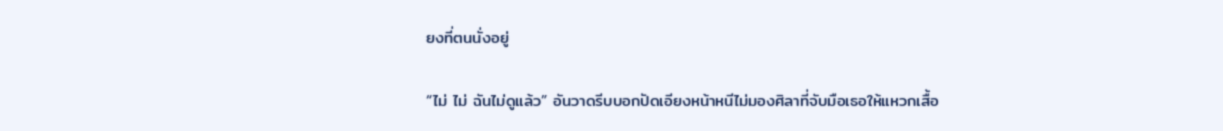ยงที่ตนนั่งอยู่

“ไม่ ไม่ ฉันไม่ดูแล้ว” อันวาดรีบบอกปัดเอียงหน้าหนีไม่มองศิลาที่จับมือเธอให้แหวกเสื้อ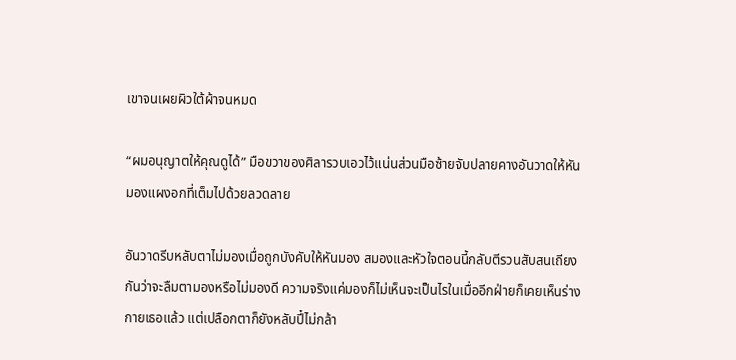เขาจนเผยผิวใต้ผ้าจนหมด

“ผมอนุญาตให้คุณดูได้” มือขวาของศิลารวบเอวไว้แน่นส่วนมือซ้ายจับปลายคางอันวาดให้หันมองแผงอกที่เต็มไปด้วยลวดลาย

อันวาดรีบหลับตาไม่มองเมื่อถูกบังคับให้หันมอง สมองและหัวใจตอนนี้กลับตีรวนสับสนเถียงกันว่าจะลืมตามองหรือไม่มองดี ความจริงแค่มองก็ไม่เห็นจะเป็นไรในเมื่ออีกฝ่ายก็เคยเห็นร่างกายเธอแล้ว แต่เปลือกตาก็ยังหลับปี๋ไม่กล้า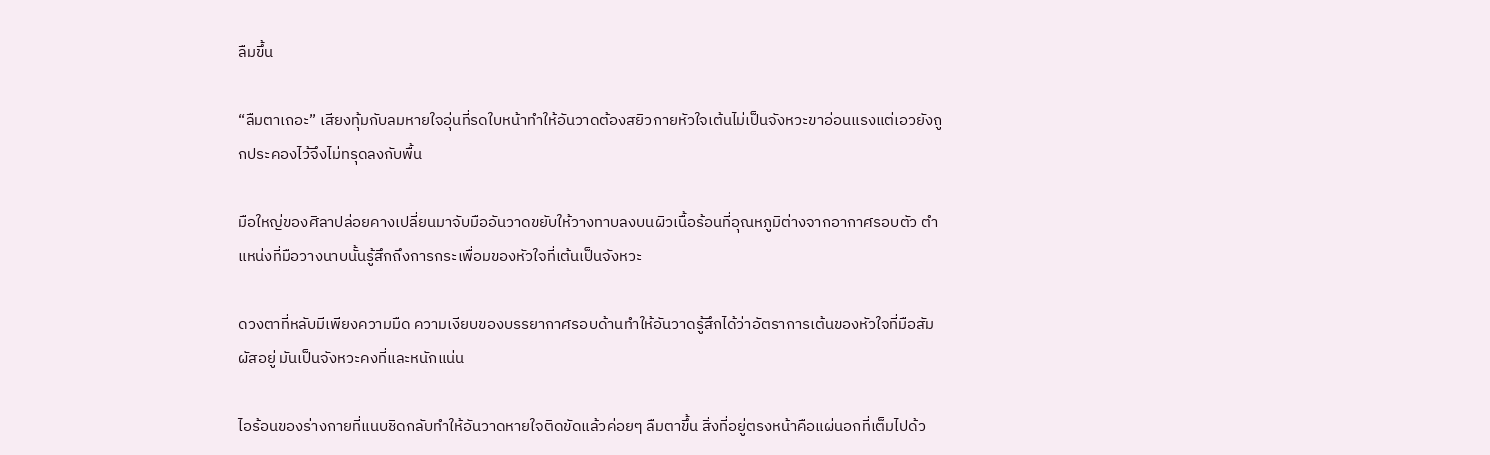ลืมขึ้น

“ลืมตาเถอะ” เสียงทุ้มกับลมหายใจอุ่นที่รดใบหน้าทำให้อันวาดต้องสยิวกายหัวใจเต้นไม่เป็นจังหวะขาอ่อนแรงแต่เอวยังถูกประคองไว้จึงไม่ทรุดลงกับพื้น

มือใหญ่ของศิลาปล่อยคางเปลี่ยนมาจับมืออันวาดขยับให้วางทาบลงบนผิวเนื้อร้อนที่อุณหภูมิต่างจากอากาศรอบตัว ตำแหน่งที่มือวางนาบนั้นรู้สึกถึงการกระเพื่อมของหัวใจที่เต้นเป็นจังหวะ

ดวงตาที่หลับมีเพียงความมืด ความเงียบของบรรยากาศรอบด้านทำให้อันวาดรู้สึกได้ว่าอัตราการเต้นของหัวใจที่มือสัมผัสอยู่ มันเป็นจังหวะคงที่และหนักแน่น

ไอร้อนของร่างกายที่แนบชิดกลับทำให้อันวาดหายใจติดขัดแล้วค่อยๆ ลืมตาขึ้น สิ่งที่อยู่ตรงหน้าคือแผ่นอกที่เต็มไปด้ว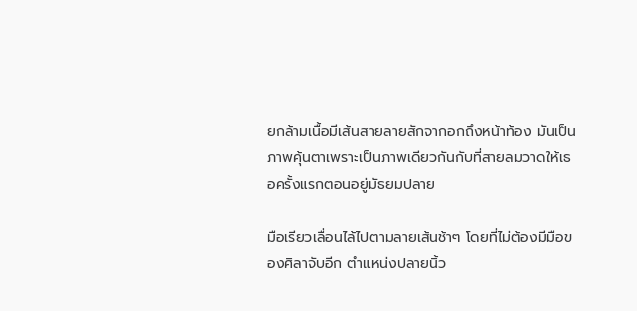ยกล้ามเนื้อมีเส้นสายลายสักจากอกถึงหน้าท้อง มันเป็นภาพคุ้นตาเพราะเป็นภาพเดียวกันกับที่สายลมวาดให้เธอครั้งแรกตอนอยู่มัธยมปลาย

มือเรียวเลื่อนไล้ไปตามลายเส้นช้าๆ โดยที่ไม่ต้องมีมือของศิลาจับอีก ตำแหน่งปลายนิ้ว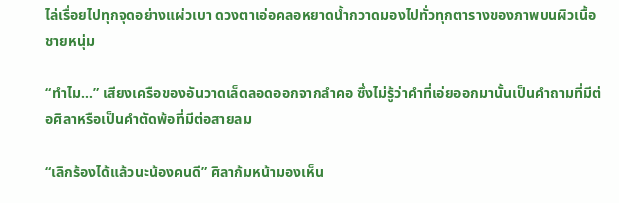ไล่เรื่อยไปทุกจุดอย่างแผ่วเบา ดวงตาเอ่อคลอหยาดน้ำกวาดมองไปทั่วทุกตารางของภาพบนผิวเนื้อชายหนุ่ม

“ทำไม…” เสียงเครือของอันวาดเล็ดลอดออกจากลำคอ ซึ่งไม่รู้ว่าคำที่เอ่ยออกมานั้นเป็นคำถามที่มีต่อศิลาหรือเป็นคำตัดพ้อที่มีต่อสายลม

“เลิกร้องได้แล้วนะน้องคนดี” ศิลาก้มหน้ามองเห็น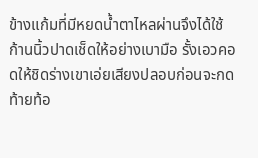ข้างแก้มที่มีหยดน้ำตาไหลผ่านจึงได้ใช้ก้านนิ้วปาดเช็ดให้อย่างเบามือ รั้งเอวคอดให้ชิดร่างเขาเอ่ยเสียงปลอบก่อนจะกดท้ายท้อ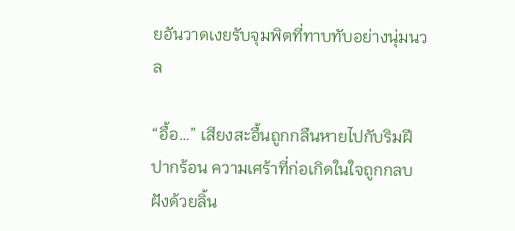ยอันวาดเงยรับจุมพิตที่ทาบทับอย่างนุ่มนวล

“อื้อ…” เสียงสะอื้นถูกกลืนหายไปกับริมฝีปากร้อน ความเศร้าที่ก่อเกิดในใจถูกกลบฝังด้วยลิ้น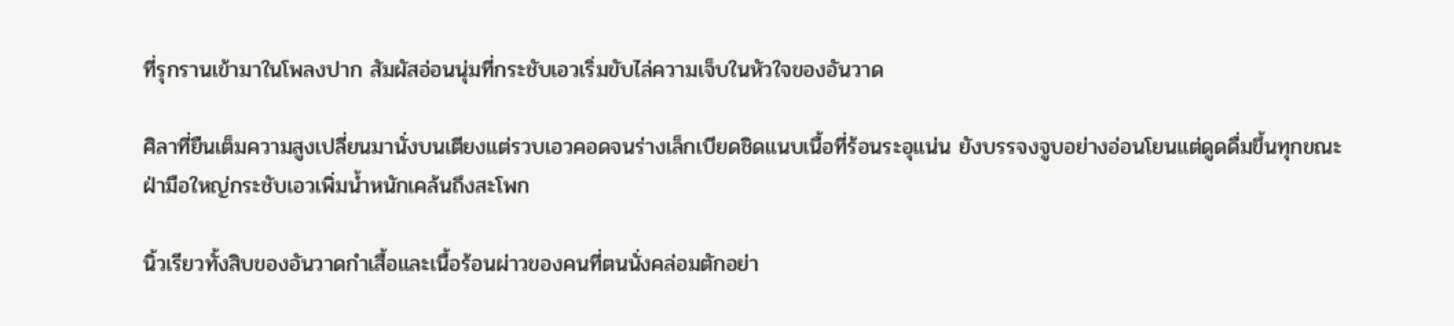ที่รุกรานเข้ามาในโพลงปาก สัมผัสอ่อนนุ่มที่กระชับเอวเริ่มขับไล่ความเจ็บในหัวใจของอันวาด

ศิลาที่ยืนเต็มความสูงเปลี่ยนมานั่งบนเตียงแต่รวบเอวคอดจนร่างเล็กเบียดชิดแนบเนื้อที่ร้อนระอุแน่น ยังบรรจงจูบอย่างอ่อนโยนแต่ดูดดื่มขึ้นทุกขณะ ฝ่ามือใหญ่กระชับเอวเพิ่มน้ำหนักเคล้นถึงสะโพก

นิ้วเรียวทั้งสิบของอันวาดกำเสื้อและเนื้อร้อนผ่าวของคนที่ตนนั่งคล่อมตักอย่า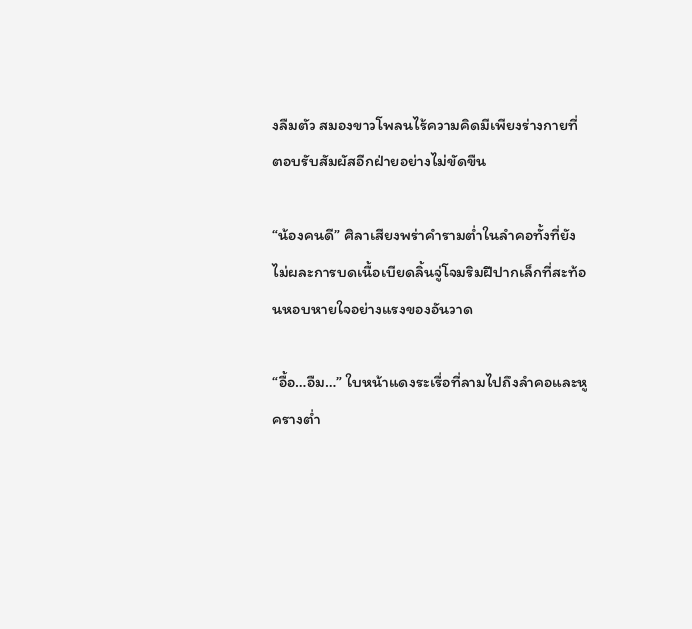งลืมตัว สมองขาวโพลนไร้ความคิดมีเพียงร่างกายที่ตอบรับสัมผัสอีกฝ่ายอย่างไม่ขัดขืน

“น้องคนดี” ศิลาเสียงพร่าคำรามต่ำในลำคอทั้งที่ยังไม่ผละการบดเนื้อเบียดลิ้นจู่โจมริมฝีปากเล็กที่สะท้อนหอบหายใจอย่างแรงของอันวาด

“อื้อ…อืม…” ใบหน้าแดงระเรื่อที่ลามไปถึงลำคอและหูครางต่ำ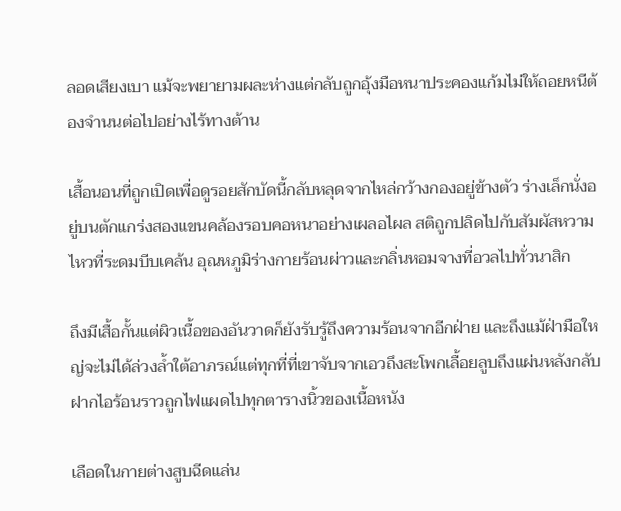ลอดเสียงเบา แม้จะพยายามผละห่างแต่กลับถูกอุ้งมือหนาประคองแก้มไม่ให้ถอยหนีต้องจำนนต่อไปอย่างไร้ทางต้าน

เสื้อนอนที่ถูกเปิดเพื่อดูรอยสักบัดนี้กลับหลุดจากไหล่กว้างกองอยู่ข้างตัว ร่างเล็กนั่งอยู่บนตักแกร่งสองแขนคล้องรอบคอหนาอย่างเผลอไผล สติถูกปลิดไปกับสัมผัสหวามไหวที่ระดมบีบเคล้น อุณหภูมิร่างกายร้อนผ่าวและกลิ่นหอมจางที่อวลไปทั่วนาสิก

ถึงมีเสื้อกั้นแต่ผิวเนื้อของอันวาดก็ยังรับรู้ถึงความร้อนจากอีกฝ่าย และถึงแม้ฝ่ามือใหญ่จะไม่ได้ล่วงล้ำใต้อาภรณ์แต่ทุกที่ที่เขาจับจากเอวถึงสะโพกเลื้อยลูบถึงแผ่นหลังกลับฝากไอร้อนราวถูกไฟแผดไปทุกตารางนิ้วของเนื้อหนัง

เลือดในกายต่างสูบฉีดแล่น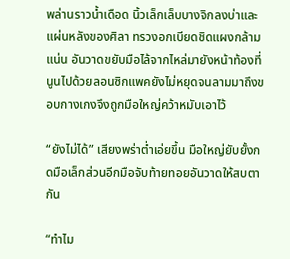พล่านราวน้ำเดือด นิ้วเล็กเล็บบางจิกลงบ่าและแผ่นหลังของศิลา ทรวงอกเบียดชิดแผงกล้ามแน่น อันวาดขยับมือไล้จากไหล่มายังหน้าท้องที่นูนไปด้วยลอนซิกแพคยังไม่หยุดจนลามมาถึงขอบกางเกงจึงถูกมือใหญ่คว้าหมับเอาไว้

“ยังไม่ได้” เสียงพร่าต่ำเอ่ยขึ้น มือใหญ่ยับยั้งกดมือเล็กส่วนอีกมือจับท้ายทอยอันวาดให้สบตากัน

“ทำไม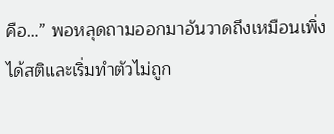คือ…” พอหลุดถามออกมาอันวาดถึงเหมือนเพิ่งได้สติและเริ่มทำตัวไม่ถูก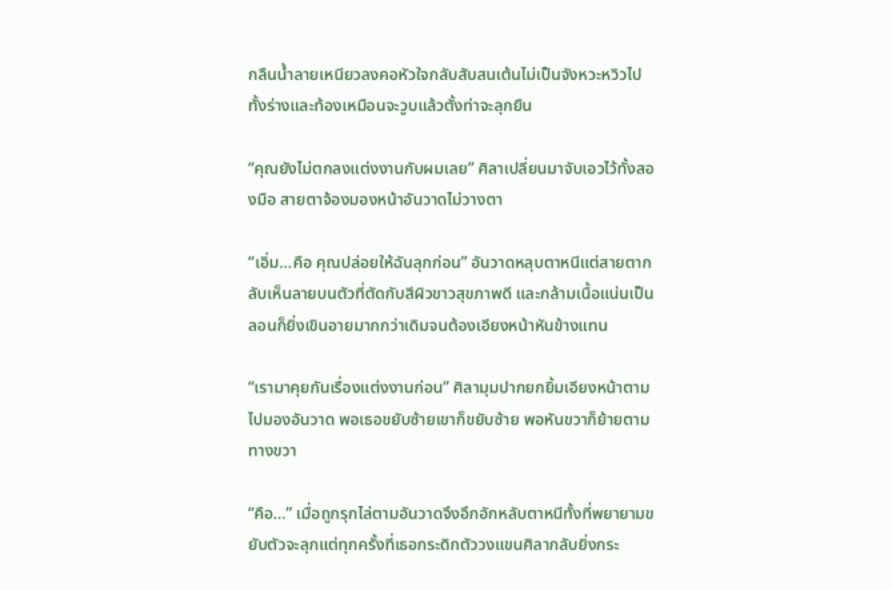กลืนน้ำลายเหนียวลงคอหัวใจกลับสับสนเต้นไม่เป็นจังหวะหวิวไปทั้งร่างและท้องเหมือนจะวูบแล้วตั้งท่าจะลุกยืน

“คุณยังไม่ตกลงแต่งงานกับผมเลย” ศิลาเปลี่ยนมาจับเอวไว้ทั้งสองมือ สายตาจ้องมองหน้าอันวาดไม่วางตา

“เอิ่ม…คือ คุณปล่อยให้ฉันลุกก่อน” อันวาดหลุบตาหนีแต่สายตากลับเห็นลายบนตัวที่ตัดกับสีผิวขาวสุขภาพดี และกล้ามเนื้อแน่นเป็นลอนก็ยิ่งเขินอายมากกว่าเดิมจนต้องเอียงหน้าหันข้างแทน

“เรามาคุยกันเรื่องแต่งงานก่อน” ศิลามุมปากยกยิ้มเอียงหน้าตามไปมองอันวาด พอเธอขยับซ้ายเขาก็ขยับซ้าย พอหันขวาก็ย้ายตามทางขวา

“คือ…” เมื่อถูกรุกไล่ตามอันวาดจึงอึกอักหลับตาหนีทั้งที่พยายามขยับตัวจะลุกแต่ทุกครั้งที่เธอกระดิกตัววงแขนศิลากลับยิ่งกระ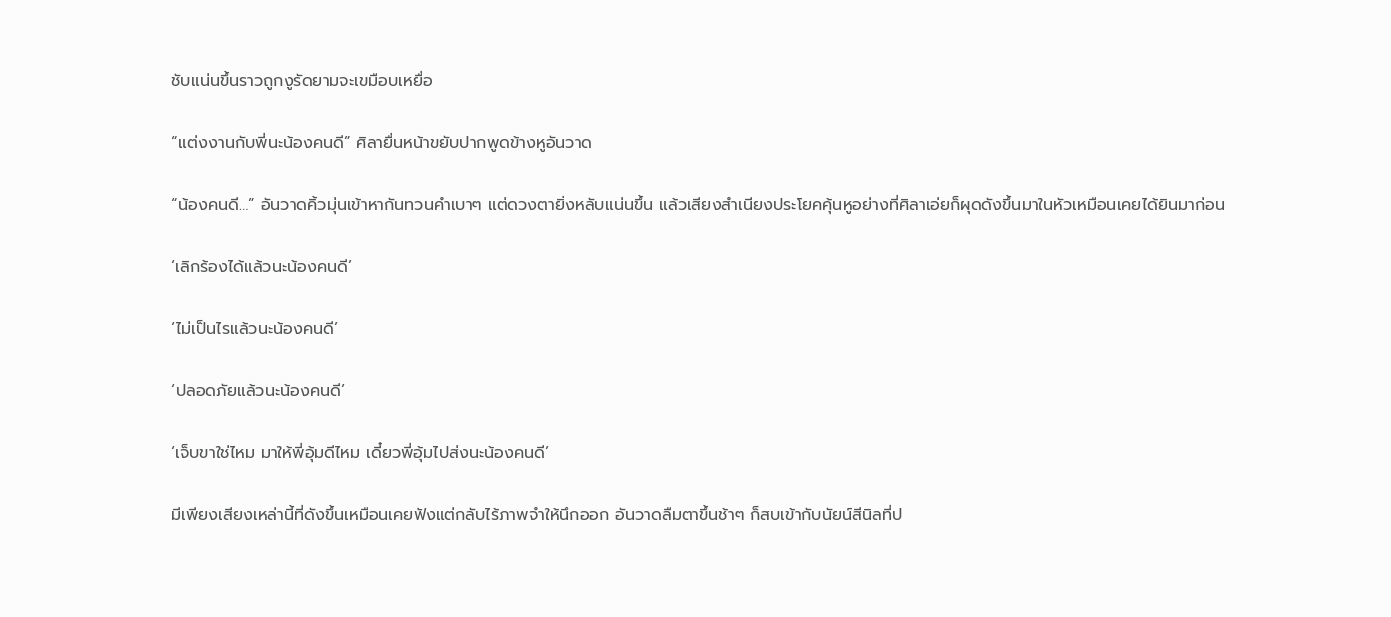ชับแน่นขึ้นราวถูกงูรัดยามจะเขมือบเหยื่อ

“แต่งงานกับพี่นะน้องคนดี” ศิลายื่นหน้าขยับปากพูดข้างหูอันวาด

“น้องคนดี…” อันวาดคิ้วมุ่นเข้าหากันทวนคำเบาๆ แต่ดวงตายิ่งหลับแน่นขึ้น แล้วเสียงสำเนียงประโยคคุ้นหูอย่างที่ศิลาเอ่ยก็ผุดดังขึ้นมาในหัวเหมือนเคยได้ยินมาก่อน

‘เลิกร้องได้แล้วนะน้องคนดี’

‘ไม่เป็นไรแล้วนะน้องคนดี’

‘ปลอดภัยแล้วนะน้องคนดี’

‘เจ็บขาใช่ไหม มาให้พี่อุ้มดีไหม เดี๋ยวพี่อุ้มไปส่งนะน้องคนดี’

มีเพียงเสียงเหล่านี้ที่ดังขึ้นเหมือนเคยฟังแต่กลับไร้ภาพจำให้นึกออก อันวาดลืมตาขึ้นช้าๆ ก็สบเข้ากับนัยน์สีนิลที่ป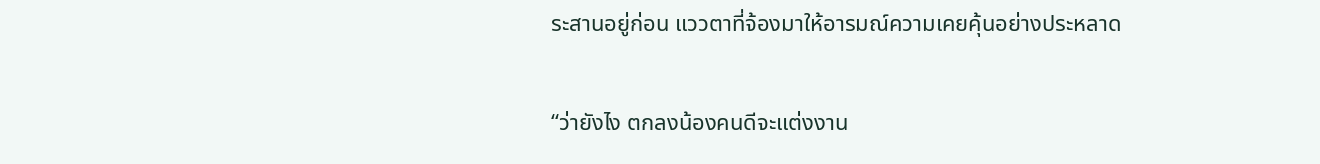ระสานอยู่ก่อน แววตาที่จ้องมาให้อารมณ์ความเคยคุ้นอย่างประหลาด

“ว่ายังไง ตกลงน้องคนดีจะแต่งงาน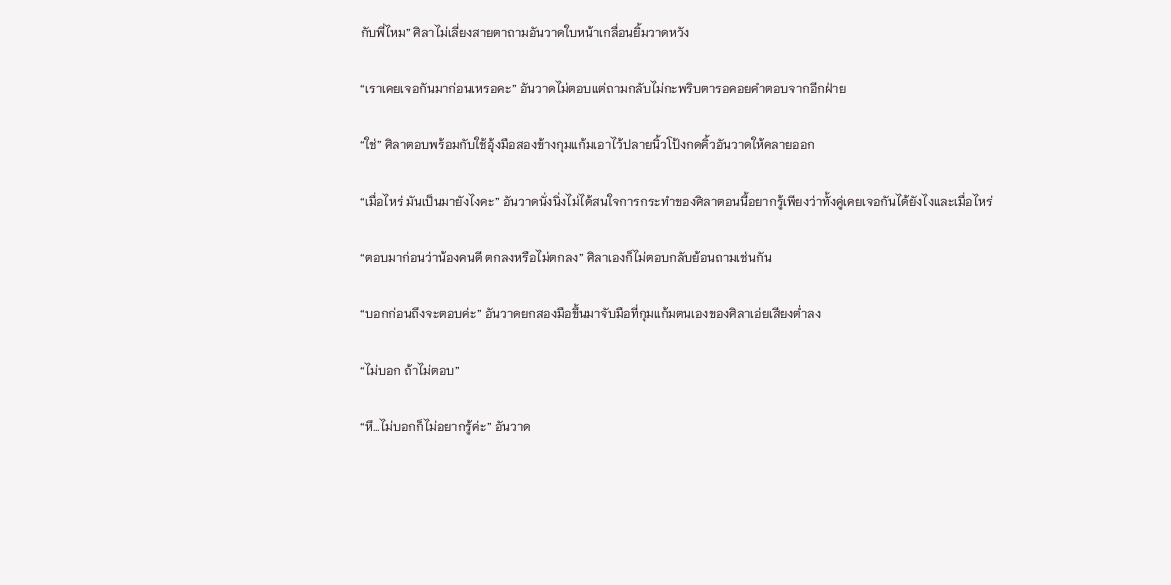กับพี่ไหม” ศิลาไม่เลี่ยงสายตาถามอันวาดใบหน้าเกลื่อนยิ้มวาดหวัง

“เราเคยเจอกันมาก่อนเหรอคะ” อันวาดไม่ตอบแต่ถามกลับไม่กะพริบตารอคอยคำตอบจากอีกฝ่าย

“ใช่” ศิลาตอบพร้อมกับใช้อุ้งมือสองข้างกุมแก้มเอาไว้ปลายนิ้วโป้งกดคิ้วอันวาดให้คลายออก

“เมื่อไหร่ มันเป็นมายังไงคะ” อันวาดนั่งนิ่งไม่ได้สนใจการกระทำของศิลาตอนนี้อยากรู้เพียงว่าทั้งคู่เคยเจอกันได้ยังไงและเมื่อไหร่

“ตอบมาก่อนว่าน้องคนดี ตกลงหรือไม่ตกลง” ศิลาเองก็ไม่ตอบกลับย้อนถามเช่นกัน

“บอกก่อนถึงจะตอบค่ะ” อันวาดยกสองมือขึ้นมาจับมือที่กุมแก้มตนเองของศิลาเอ่ยเสียงต่ำลง

“ไม่บอก ถ้าไม่ตอบ”

“หึ…ไม่บอกก็ไม่อยากรู้ค่ะ” อันวาด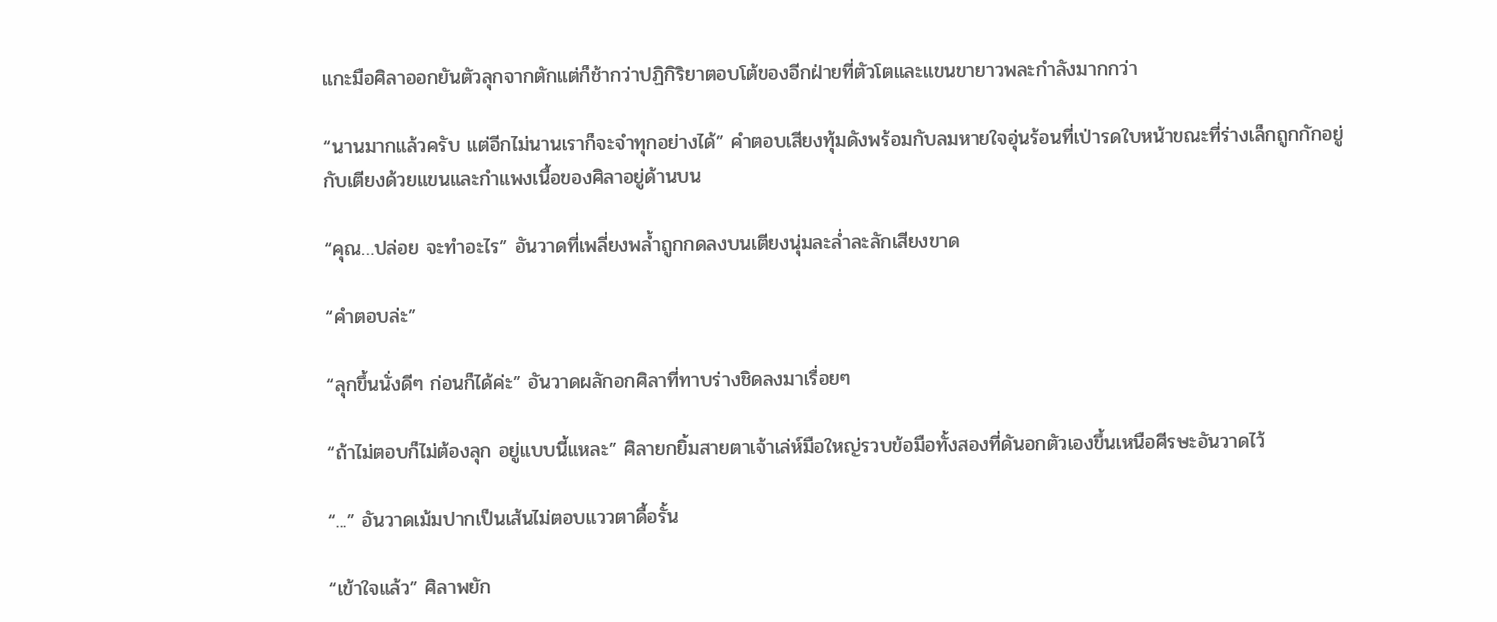แกะมือศิลาออกยันตัวลุกจากตักแต่ก็ช้ากว่าปฏิกิริยาตอบโต้ของอีกฝ่ายที่ตัวโตและแขนขายาวพละกำลังมากกว่า

“นานมากแล้วครับ แต่อีกไม่นานเราก็จะจำทุกอย่างได้” คำตอบเสียงทุ้มดังพร้อมกับลมหายใจอุ่นร้อนที่เป่ารดใบหน้าขณะที่ร่างเล็กถูกกักอยู่กับเตียงด้วยแขนและกำแพงเนื้อของศิลาอยู่ด้านบน

“คุณ…ปล่อย จะทำอะไร” อันวาดที่เพลี่ยงพล้ำถูกกดลงบนเตียงนุ่มละล่ำละลักเสียงขาด

“คำตอบล่ะ”

“ลุกขึ้นนั่งดีๆ ก่อนก็ได้ค่ะ” อันวาดผลักอกศิลาที่ทาบร่างชิดลงมาเรื่อยๆ

“ถ้าไม่ตอบก็ไม่ต้องลุก อยู่แบบนี้แหละ” ศิลายกยิ้มสายตาเจ้าเล่ห์มือใหญ่รวบข้อมือทั้งสองที่ดันอกตัวเองขึ้นเหนือศีรษะอันวาดไว้

“...” อันวาดเม้มปากเป็นเส้นไม่ตอบแววตาดื้อรั้น

“เข้าใจแล้ว” ศิลาพยัก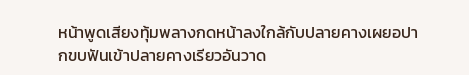หน้าพูดเสียงทุ้มพลางกดหน้าลงใกล้กับปลายคางเผยอปากขบฟันเข้าปลายคางเรียวอันวาด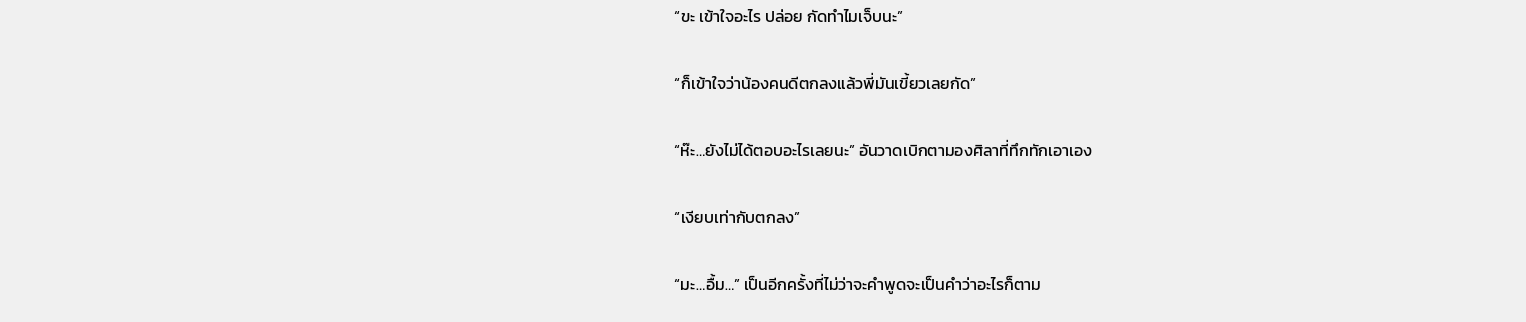“ขะ เข้าใจอะไร ปล่อย กัดทำไมเจ็บนะ”

“ก็เข้าใจว่าน้องคนดีตกลงแล้วพี่มันเขี้ยวเลยกัด”

“ห๊ะ…ยังไม่ได้ตอบอะไรเลยนะ” อันวาดเบิกตามองศิลาที่ทึกทักเอาเอง

“เงียบเท่ากับตกลง”

“มะ…อื้ม…” เป็นอีกครั้งที่ไม่ว่าจะคำพูดจะเป็นคำว่าอะไรก็ตาม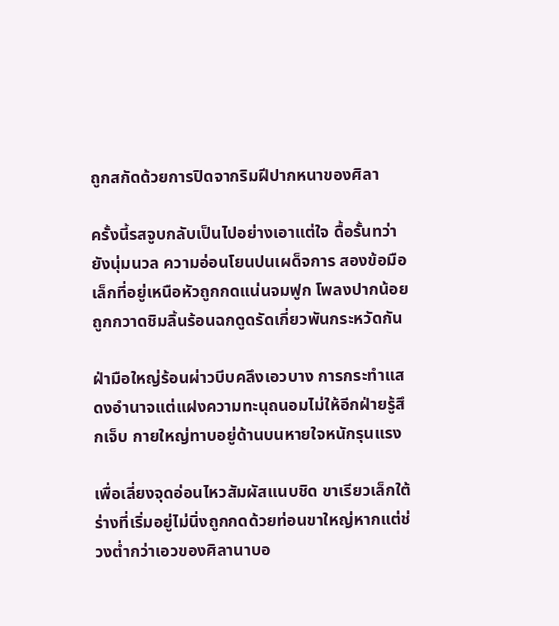ถูกสกัดด้วยการปิดจากริมฝีปากหนาของศิลา

ครั้งนี้รสจูบกลับเป็นไปอย่างเอาแต่ใจ ดื้อรั้นทว่ายังนุ่มนวล ความอ่อนโยนปนเผด็จการ สองข้อมือเล็กที่อยู่เหนือหัวถูกกดแน่นจมฟูก โพลงปากน้อยถูกกวาดชิมลิ้นร้อนฉกดูดรัดเกี่ยวพันกระหวัดกัน

ฝ่ามือใหญ่ร้อนผ่าวบีบคลึงเอวบาง การกระทำแสดงอำนาจแต่แฝงความทะนุถนอมไม่ให้อีกฝ่ายรู้สึกเจ็บ กายใหญ่ทาบอยู่ด้านบนหายใจหนักรุนแรง

เพื่อเลี่ยงจุดอ่อนไหวสัมผัสแนบชิด ขาเรียวเล็กใต้ร่างที่เริ่มอยู่ไม่นิ่งถูกกดด้วยท่อนขาใหญ่หากแต่ช่วงต่ำกว่าเอวของศิลานาบอ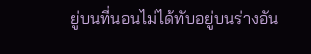ยู่บนที่นอนไม่ได้ทับอยู่บนร่างอัน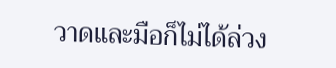วาดและมือก็ไม่ได้ล่วง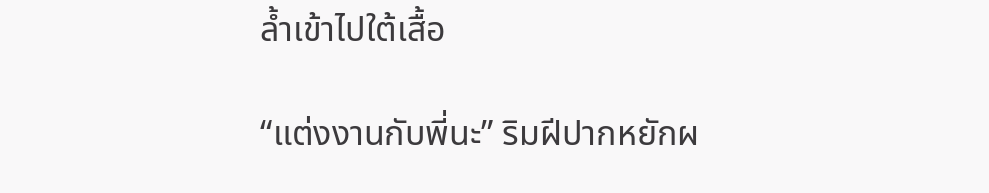ล้ำเข้าไปใต้เสื้อ

“แต่งงานกับพี่นะ” ริมฝีปากหยักผ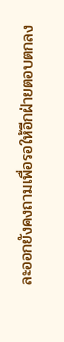ละออกยังคงถามเพื่อรอให้อีกฝ่ายตอบตกลง